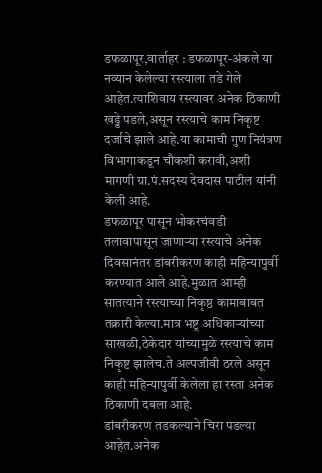डफळापूर,वार्ताहर : डफळापूर-अंकले या नव्यान केलेल्या रस्त्याला तडे गेले आहेत.त्याशिवाय रस्त्यावर अनेक ठिकाणी खड्डे पडले,असून रस्त्याचे काम निकृष्ट दर्जाचे झाले आहे.या कामाची गुण नियंत्रण विभागाकडून चौकशी करावी,अशी मागणी ग्रा.पं.सदस्य देवदास पाटील यांनी केली आहे.
डफळापूर पासून भोकरचंवडी तलावापासून जाणाऱ्या रस्त्याचे अनेक दिवसानंतर डांबरीकरण काही महिन्यापुर्वी करण्यात आले आहे.मुळात आम्ही सातत्याने रस्त्याच्या निकृष्ठ कामाबाबत तक्रारी केल्या.मात्र भष्ट्र अधिकाऱ्यांच्या साखळी,ठेकेदार यांच्यामुळे रस्त्याचे काम निकृष्ट झालेच.ते अल्पजीवी ठरले असून काही महिन्यापुर्वी केलेला हा रस्ता अनेक ठिकाणी दबला आहे.
डांबरीकरण तडकल्याने चिरा पडल्या आहेत.अनेक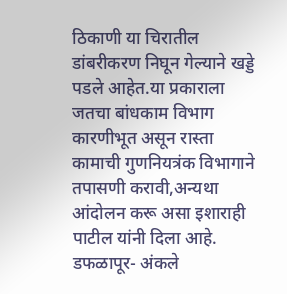ठिकाणी या चिरातील डांबरीकरण निघून गेल्याने खड्डे पडले आहेत.या प्रकाराला जतचा बांधकाम विभाग कारणीभूत असून रास्ता कामाची गुणनियत्रंक विभागाने तपासणी करावी,अन्यथा आंदोलन करू असा इशाराही पाटील यांनी दिला आहे.
डफळापूर- अंकले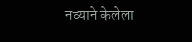नव्याने केलेला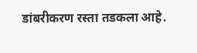डांबरीकरण रस्ता तडकला आहे.